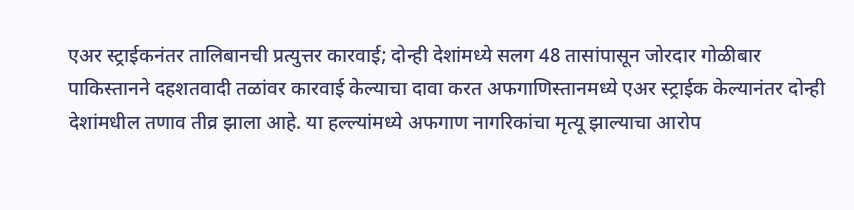एअर स्ट्राईकनंतर तालिबानची प्रत्युत्तर कारवाई; दोन्ही देशांमध्ये सलग 48 तासांपासून जोरदार गोळीबार
पाकिस्तानने दहशतवादी तळांवर कारवाई केल्याचा दावा करत अफगाणिस्तानमध्ये एअर स्ट्राईक केल्यानंतर दोन्ही देशांमधील तणाव तीव्र झाला आहे. या हल्ल्यांमध्ये अफगाण नागरिकांचा मृत्यू झाल्याचा आरोप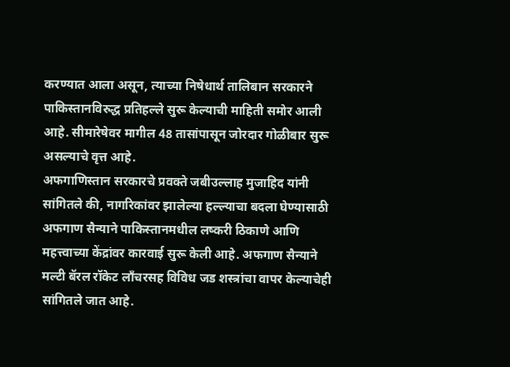करण्यात आला असून, त्याच्या निषेधार्थ तालिबान सरकारने पाकिस्तानविरुद्ध प्रतिहल्ले सुरू केल्याची माहिती समोर आली आहे. सीमारेषेवर मागील 48 तासांपासून जोरदार गोळीबार सुरू असल्याचे वृत्त आहे.
अफगाणिस्तान सरकारचे प्रवक्ते जबीउल्लाह मुजाहिद यांनी सांगितले की, नागरिकांवर झालेल्या हल्ल्याचा बदला घेण्यासाठी अफगाण सैन्याने पाकिस्तानमधील लष्करी ठिकाणे आणि महत्त्वाच्या केंद्रांवर कारवाई सुरू केली आहे. अफगाण सैन्याने मल्टी बॅरल रॉकेट लाँचरसह विविध जड शस्त्रांचा वापर केल्याचेही सांगितले जात आहे.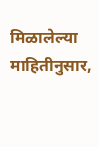मिळालेल्या माहितीनुसार,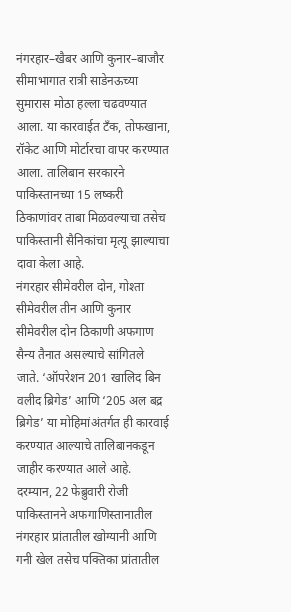नंगरहार–खैबर आणि कुनार–बाजौर सीमाभागात रात्री साडेनऊच्या सुमारास मोठा हल्ला चढवण्यात आला. या कारवाईत टँक, तोफखाना, रॉकेट आणि मोर्टारचा वापर करण्यात आला. तालिबान सरकारने पाकिस्तानच्या 15 लष्करी ठिकाणांवर ताबा मिळवल्याचा तसेच पाकिस्तानी सैनिकांचा मृत्यू झाल्याचा दावा केला आहे.
नंगरहार सीमेवरील दोन, गोश्ता सीमेवरील तीन आणि कुनार सीमेवरील दोन ठिकाणी अफगाण सैन्य तैनात असल्याचे सांगितले जाते. ‘ऑपरेशन 201 खालिद बिन वलीद ब्रिगेड’ आणि ‘205 अल बद्र ब्रिगेड’ या मोहिमांअंतर्गत ही कारवाई करण्यात आल्याचे तालिबानकडून जाहीर करण्यात आले आहे.
दरम्यान, 22 फेब्रुवारी रोजी पाकिस्तानने अफगाणिस्तानातील नंगरहार प्रांतातील खोग्यानी आणि गनी खेल तसेच पक्तिका प्रांतातील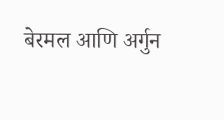बेरमल आणि अर्गुन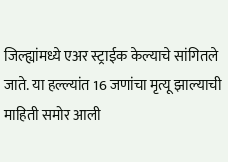जिल्ह्यांमध्ये एअर स्ट्राईक केल्याचे सांगितले जाते. या हल्ल्यांत 16 जणांचा मृत्यू झाल्याची माहिती समोर आली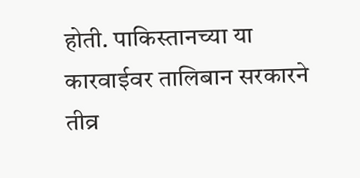होती. पाकिस्तानच्या या कारवाईवर तालिबान सरकारने तीव्र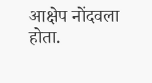आक्षेप नोंदवला होता.